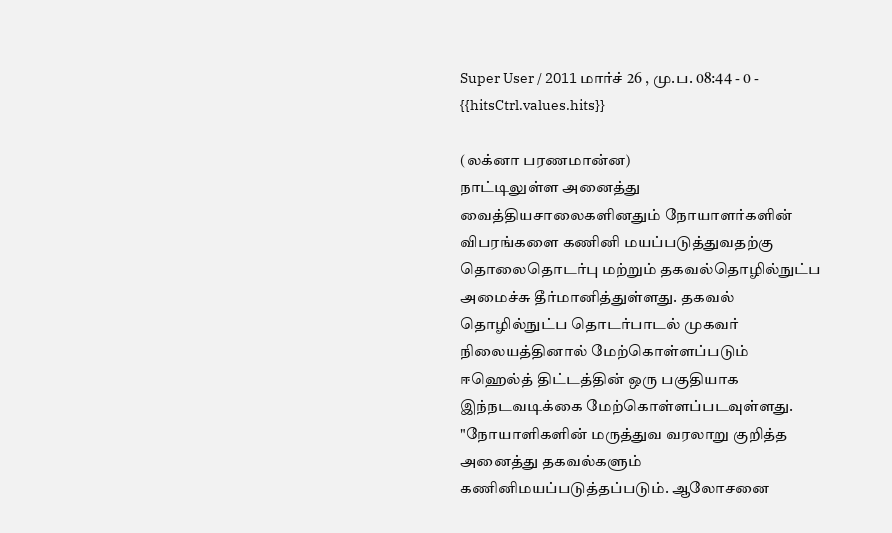Super User / 2011 மார்ச் 26 , மு.ப. 08:44 - 0 - {{hitsCtrl.values.hits}}

(லக்னா பரணமான்ன)
நாட்டிலுள்ள அனைத்து வைத்தியசாலைகளினதும் நோயாளர்களின் விபரங்களை கணினி மயப்படுத்துவதற்கு தொலைதொடர்பு மற்றும் தகவல்தொழில்நுட்ப அமைச்சு தீர்மானித்துள்ளது. தகவல் தொழில்நுட்ப தொடர்பாடல் முகவர் நிலையத்தினால் மேற்கொள்ளப்படும் ஈஹெல்த் திட்டத்தின் ஒரு பகுதியாக இந்நடவடிக்கை மேற்கொள்ளப்படவுள்ளது.
"நோயாளிகளின் மருத்துவ வரலாறு குறித்த அனைத்து தகவல்களும் கணினிமயப்படுத்தப்படும். ஆலோசனை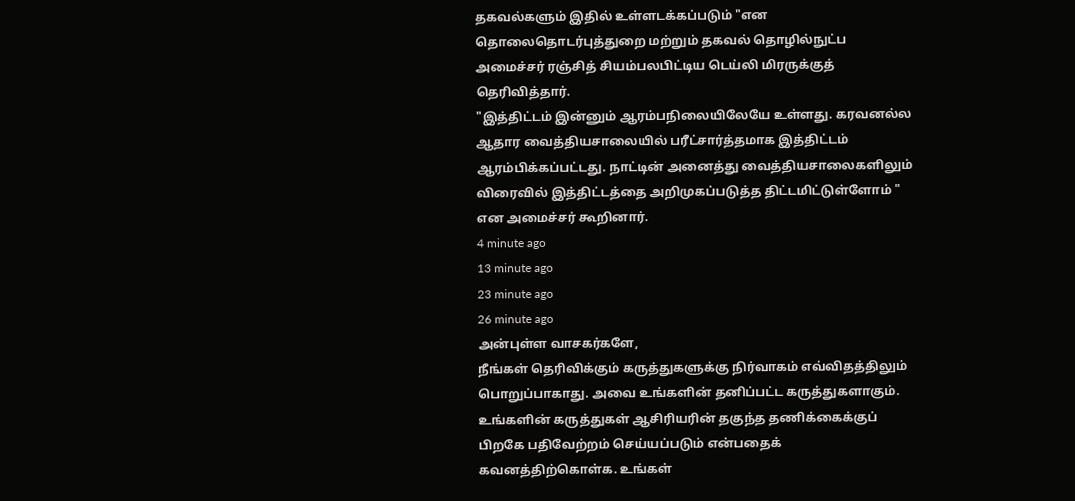தகவல்களும் இதில் உள்ளடக்கப்படும் "என தொலைதொடர்புத்துறை மற்றும் தகவல் தொழில்நுட்ப அமைச்சர் ரஞ்சித் சியம்பலபிட்டிய டெய்லி மிரருக்குத் தெரிவித்தார்.
"இத்திட்டம் இன்னும் ஆரம்பநிலையிலேயே உள்ளது. கரவனல்ல ஆதார வைத்தியசாலையில் பரீட்சார்த்தமாக இத்திட்டம் ஆரம்பிக்கப்பட்டது. நாட்டின் அனைத்து வைத்தியசாலைகளிலும் விரைவில் இத்திட்டத்தை அறிமுகப்படுத்த திட்டமிட்டுள்ளோம் " என அமைச்சர் கூறினார்.
4 minute ago
13 minute ago
23 minute ago
26 minute ago
அன்புள்ள வாசகர்களே,
நீங்கள் தெரிவிக்கும் கருத்துகளுக்கு நிர்வாகம் எவ்விதத்திலும் பொறுப்பாகாது. அவை உங்களின் தனிப்பட்ட கருத்துகளாகும். உங்களின் கருத்துகள் ஆசிரியரின் தகுந்த தணிக்கைக்குப் பிறகே பதிவேற்றம் செய்யப்படும் என்பதைக் கவனத்திற்கொள்க. உங்கள்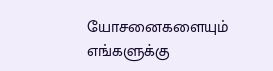யோசனைகளையும் எங்களுக்கு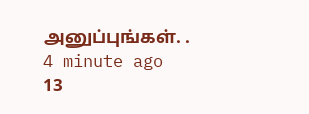அனுப்புங்கள். .
4 minute ago
13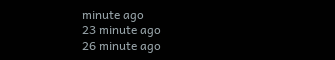minute ago
23 minute ago
26 minute ago